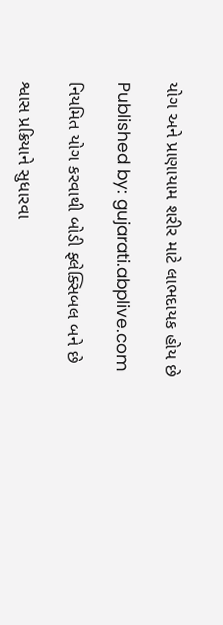યોગ અને પ્રાણાયામ શરીર માટે લાભદાયક હોય છે

Published by: gujarati.abplive.com

નિયમિત યોગ કરવાથી બોડી ફ્લેક્સિબલ બને છે

શ્વાસ પ્રક્રિયાને સુધારવા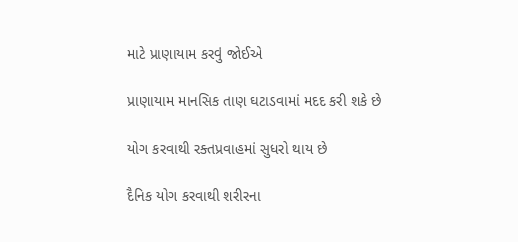માટે પ્રાણાયામ કરવું જોઈએ

પ્રાણાયામ માનસિક તાણ ઘટાડવામાં મદદ કરી શકે છે

યોગ કરવાથી રક્તપ્રવાહમાં સુધરો થાય છે

દૈનિક યોગ કરવાથી શરીરના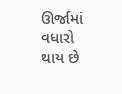ઊર્જામાં વધારો થાય છે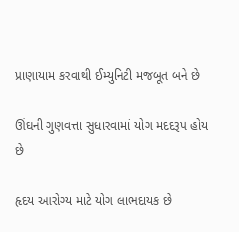પ્રાણાયામ કરવાથી ઈમ્યુનિટી મજબૂત બને છે

ઊંઘની ગુણવત્તા સુધારવામાં યોગ મદદરૂપ હોય છે

હૃદય આરોગ્ય માટે યોગ લાભદાયક છે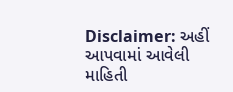Disclaimer: અહીં આપવામાં આવેલી માહિતી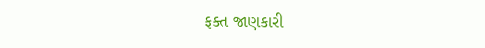ફક્ત જાણકારી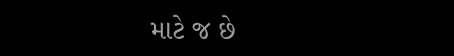માટે જ છે